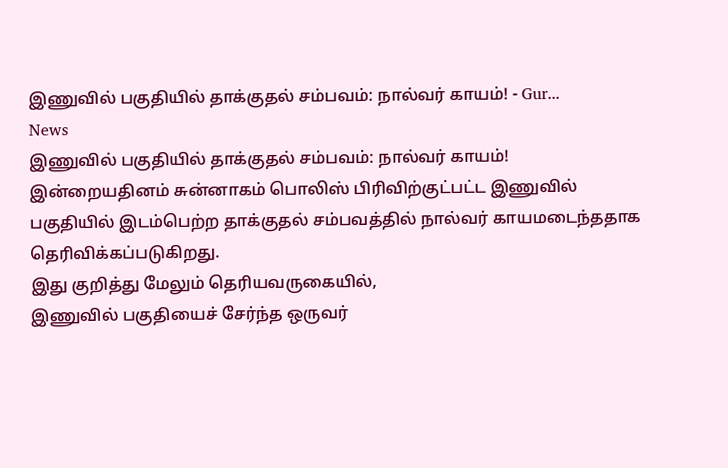இணுவில் பகுதியில் தாக்குதல் சம்பவம்: நால்வர் காயம்! - Gur...
News
இணுவில் பகுதியில் தாக்குதல் சம்பவம்: நால்வர் காயம்!
இன்றையதினம் சுன்னாகம் பொலிஸ் பிரிவிற்குட்பட்ட இணுவில் பகுதியில் இடம்பெற்ற தாக்குதல் சம்பவத்தில் நால்வர் காயமடைந்ததாக தெரிவிக்கப்படுகிறது.
இது குறித்து மேலும் தெரியவருகையில்,
இணுவில் பகுதியைச் சேர்ந்த ஒருவர்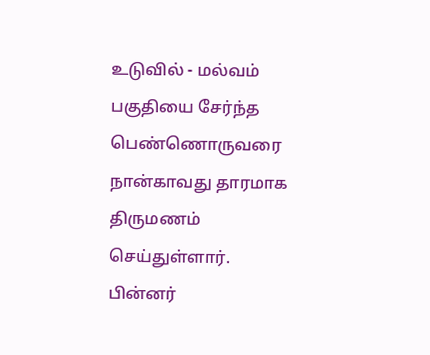உடுவில் - மல்வம் பகுதியை சேர்ந்த பெண்ணொருவரை நான்காவது தாரமாக திருமணம் செய்துள்ளார்.
பின்னர்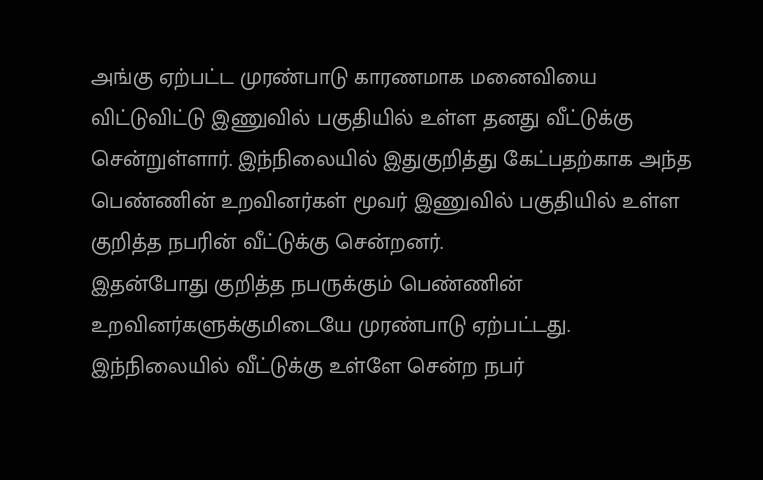அங்கு ஏற்பட்ட முரண்பாடு காரணமாக மனைவியை விட்டுவிட்டு இணுவில் பகுதியில் உள்ள தனது வீட்டுக்கு சென்றுள்ளார். இந்நிலையில் இதுகுறித்து கேட்பதற்காக அந்த பெண்ணின் உறவினர்கள் மூவர் இணுவில் பகுதியில் உள்ள குறித்த நபரின் வீட்டுக்கு சென்றனர்.
இதன்போது குறித்த நபருக்கும் பெண்ணின் உறவினர்களுக்குமிடையே முரண்பாடு ஏற்பட்டது. இந்நிலையில் வீட்டுக்கு உள்ளே சென்ற நபர்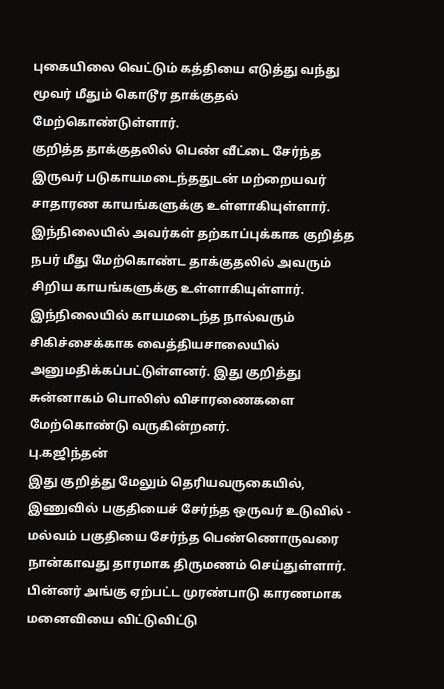புகையிலை வெட்டும் கத்தியை எடுத்து வந்து மூவர் மீதும் கொடூர தாக்குதல் மேற்கொண்டுள்ளார்.
குறித்த தாக்குதலில் பெண் வீட்டை சேர்ந்த இருவர் படுகாயமடைந்ததுடன் மற்றையவர் சாதாரண காயங்களுக்கு உள்ளாகியுள்ளார். இந்நிலையில் அவர்கள் தற்காப்புக்காக குறித்த நபர் மீது மேற்கொண்ட தாக்குதலில் அவரும் சிறிய காயங்களுக்கு உள்ளாகியுள்ளார்.
இந்நிலையில் காயமடைந்த நால்வரும் சிகிச்சைக்காக வைத்தியசாலையில் அனுமதிக்கப்பட்டுள்ளனர். இது குறித்து சுன்னாகம் பொலிஸ் விசாரணைகளை மேற்கொண்டு வருகின்றனர்.
பு.கஜிந்தன்
இது குறித்து மேலும் தெரியவருகையில்,
இணுவில் பகுதியைச் சேர்ந்த ஒருவர் உடுவில் - மல்வம் பகுதியை சேர்ந்த பெண்ணொருவரை நான்காவது தாரமாக திருமணம் செய்துள்ளார்.
பின்னர் அங்கு ஏற்பட்ட முரண்பாடு காரணமாக மனைவியை விட்டுவிட்டு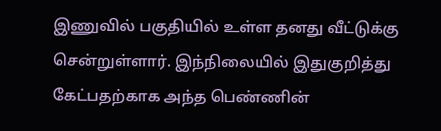இணுவில் பகுதியில் உள்ள தனது வீட்டுக்கு சென்றுள்ளார். இந்நிலையில் இதுகுறித்து கேட்பதற்காக அந்த பெண்ணின்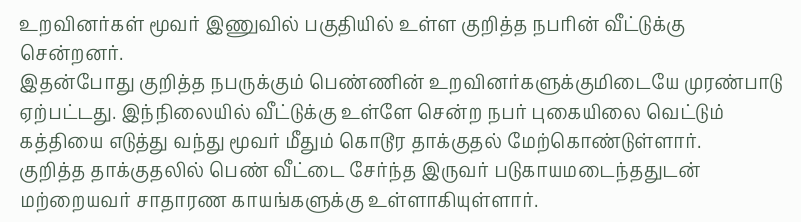உறவினர்கள் மூவர் இணுவில் பகுதியில் உள்ள குறித்த நபரின் வீட்டுக்கு சென்றனர்.
இதன்போது குறித்த நபருக்கும் பெண்ணின் உறவினர்களுக்குமிடையே முரண்பாடு ஏற்பட்டது. இந்நிலையில் வீட்டுக்கு உள்ளே சென்ற நபர் புகையிலை வெட்டும் கத்தியை எடுத்து வந்து மூவர் மீதும் கொடூர தாக்குதல் மேற்கொண்டுள்ளார்.
குறித்த தாக்குதலில் பெண் வீட்டை சேர்ந்த இருவர் படுகாயமடைந்ததுடன் மற்றையவர் சாதாரண காயங்களுக்கு உள்ளாகியுள்ளார்.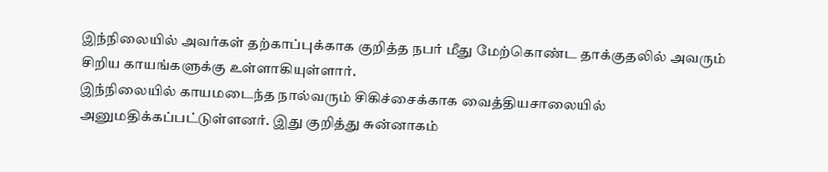இந்நிலையில் அவர்கள் தற்காப்புக்காக குறித்த நபர் மீது மேற்கொண்ட தாக்குதலில் அவரும் சிறிய காயங்களுக்கு உள்ளாகியுள்ளார்.
இந்நிலையில் காயமடைந்த நால்வரும் சிகிச்சைக்காக வைத்தியசாலையில் அனுமதிக்கப்பட்டுள்ளனர். இது குறித்து சுன்னாகம்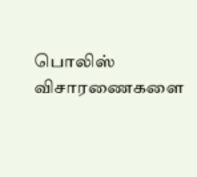பொலிஸ் விசாரணைகளை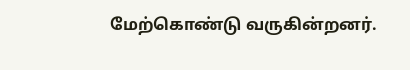மேற்கொண்டு வருகின்றனர்.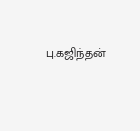பு.கஜிந்தன்